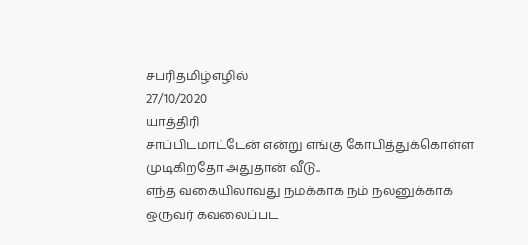சபரிதமிழ்எழில்
27/10/2020
யாத்திரி
சாப்பிடமாட்டேன் என்று எங்கு கோபித்துக்கொள்ள முடிகிறதோ அதுதான் வீடு..
எந்த வகையிலாவது நமக்காக நம் நலனுக்காக
ஒருவர் கவலைப்பட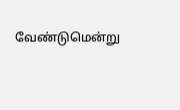வேண்டுமென்று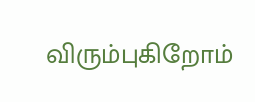விரும்புகிறோம்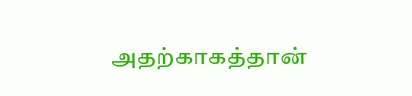அதற்காகத்தான்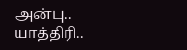அன்பு..
யாத்திரி..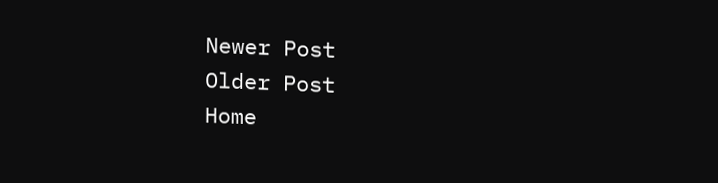Newer Post
Older Post
Home